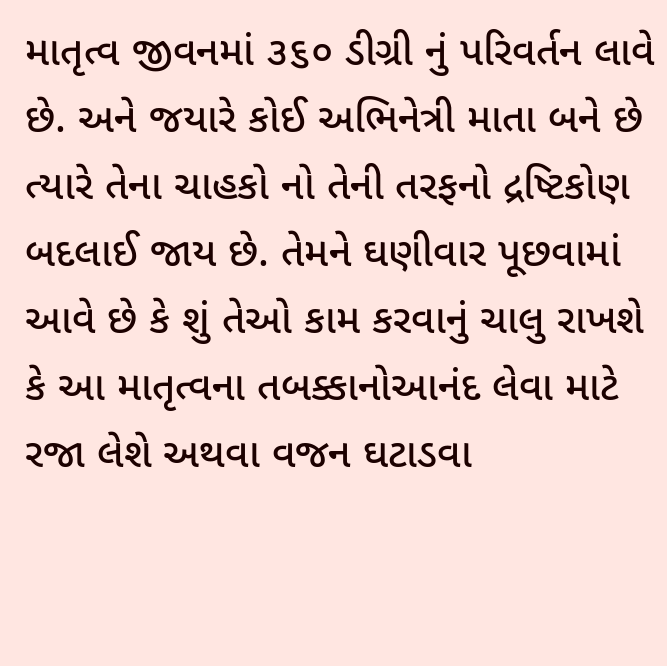માતૃત્વ જીવનમાં ૩૬૦ ડીગ્રી નું પરિવર્તન લાવે છે. અને જયારે કોઈ અભિનેત્રી માતા બને છે ત્યારે તેના ચાહકો નો તેની તરફનો દ્રષ્ટિકોણ બદલાઈ જાય છે. તેમને ઘણીવાર પૂછવામાં આવે છે કે શું તેઓ કામ કરવાનું ચાલુ રાખશે કે આ માતૃત્વના તબક્કાનોઆનંદ લેવા માટે રજા લેશે અથવા વજન ઘટાડવા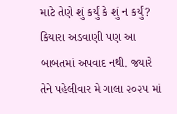માટે તેણે શું કર્યું કે શું ન કર્યું? કિયારા અડવાણી પણ આ બાબતમાં અપવાદ નથી. જયારે તેને પહેલીવાર મે ગાલા ૨૦૨૫ માં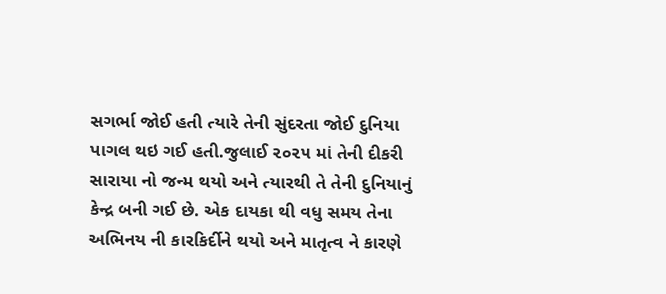સગર્ભા જોઈ હતી ત્યારે તેની સુંદરતા જોઈ દુનિયા પાગલ થઇ ગઈ હતી.જુલાઈ ૨૦૨૫ માં તેની દીકરી સારાયા નો જન્મ થયો અને ત્યારથી તે તેની દુનિયાનું કેન્દ્ર બની ગઈ છે. એક દાયકા થી વધુ સમય તેના અભિનય ની કારકિર્દીને થયો અને માતૃત્વ ને કારણે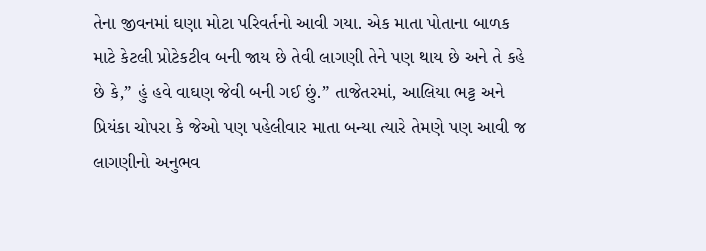તેના જીવનમાં ઘણા મોટા પરિવર્તનો આવી ગયા. એક માતા પોતાના બાળક માટે કેટલી પ્રોટેકટીવ બની જાય છે તેવી લાગણી તેને પણ થાય છે અને તે કહે છે કે,” હું હવે વાઘણ જેવી બની ગઈ છું.” તાજેતરમાં, આલિયા ભટ્ટ અને પ્રિયંકા ચોપરા કે જેઓ પણ પહેલીવાર માતા બન્યા ત્યારે તેમણે પણ આવી જ લાગણીનો અનુભવ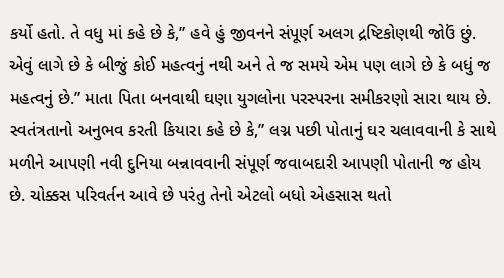કર્યો હતો. તે વધુ માં કહે છે કે,” હવે હું જીવનને સંપૂર્ણ અલગ દ્રષ્ટિકોણથી જોઉં છું. એવું લાગે છે કે બીજું કોઈ મહત્વનું નથી અને તે જ સમયે એમ પણ લાગે છે કે બધું જ મહત્વનું છે.” માતા પિતા બનવાથી ઘણા યુગલોના પરસ્પરના સમીકરણો સારા થાય છે. સ્વતંત્રતાનો અનુભવ કરતી કિયારા કહે છે કે,” લગ્ન પછી પોતાનું ઘર ચલાવવાની કે સાથે મળીને આપણી નવી દુનિયા બન્નાવવાની સંપૂર્ણ જવાબદારી આપણી પોતાની જ હોય છે. ચોક્કસ પરિવર્તન આવે છે પરંતુ તેનો એટલો બધો એહસાસ થતો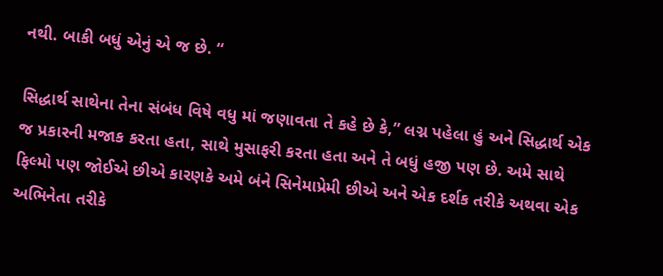નથી. બાકી બધું એનું એ જ છે. “

સિદ્ધાર્થ સાથેના તેના સંબંધ વિષે વધુ માં જણાવતા તે કહે છે કે,” લગ્ન પહેલા હું અને સિદ્ધાર્થ એક જ પ્રકારની મજાક કરતા હતા, સાથે મુસાફરી કરતા હતા અને તે બધું હજી પણ છે. અમે સાથે ફિલ્મો પણ જોઈએ છીએ કારણકે અમે બંને સિનેમાપ્રેમી છીએ અને એક દર્શક તરીકે અથવા એક અભિનેતા તરીકે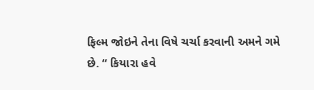ફિલ્મ જોઇને તેના વિષે ચર્ચા કરવાની અમને ગમે છે. “ કિયારા હવે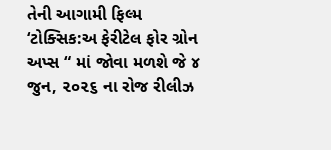તેની આગામી ફિલ્મ ‘ટોક્સિક:અ ફેરીટેલ ફોર ગ્રોન અપ્સ “ માં જોવા મળશે જે ૪ જુન, ૨૦૨૬ ના રોજ રીલીઝ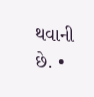થવાની છે. •